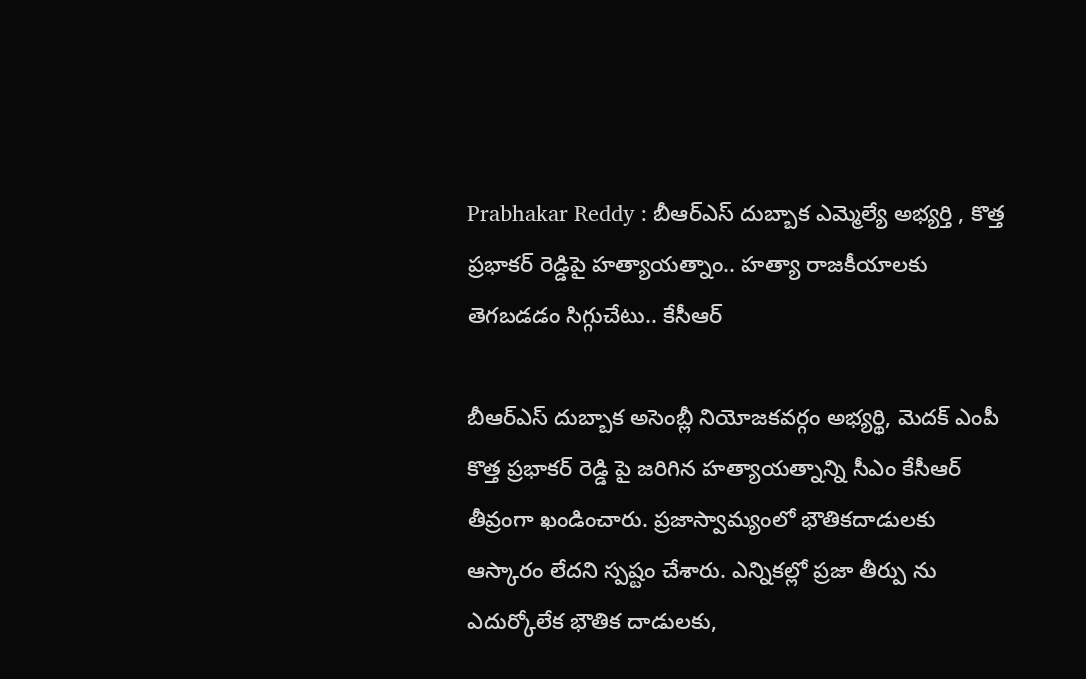Prabhakar Reddy : బీఆర్ఎస్ దుబ్బాక ఎమ్మెల్యే అభ్యర్తి , కొత్త ప్రభాకర్ రెడ్డిపై హత్యాయత్నాం.. హత్యా రాజకీయాలకు తెగబడడం సిగ్గుచేటు.. కేసీఆర్

బీఆర్ఎస్ దుబ్బాక అసెంబ్లీ నియోజకవర్గం అభ్యర్థి, మెదక్ ఎంపీ కొత్త ప్రభాకర్ రెడ్డి పై జరిగిన హత్యాయత్నాన్ని సీఎం కేసీఆర్ తీవ్రంగా ఖండించారు. ప్రజాస్వామ్యంలో భౌతికదాడులకు ఆస్కారం లేదని స్పష్టం చేశారు. ఎన్నికల్లో ప్రజా తీర్పు ను ఎదుర్కోలేక భౌతిక దాడులకు,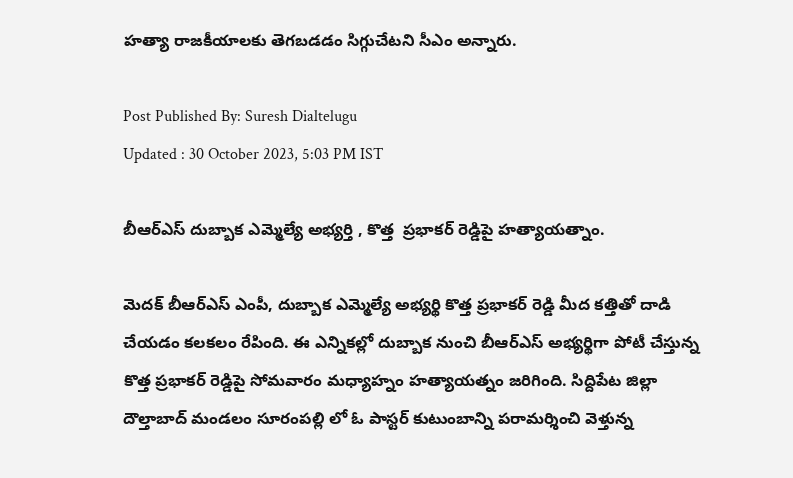హత్యా రాజకీయాలకు తెగబడడం సిగ్గుచేటని సీఎం అన్నారు.

Post Published By: Suresh Dialtelugu
Updated : 30 October 2023, 5:03 PM IST

బీఆర్ఎస్ దుబ్బాక ఎమ్మెల్యే అభ్యర్తి , కొత్త  ప్రభాకర్ రెడ్డిపై హత్యాయత్నాం.

మెదక్ బీఆర్ఎస్ ఎంపీ, దుబ్బాక ఎమ్మెల్యే అభ్యర్థి కొత్త ప్రభాకర్ రెడ్డి మీద కత్తితో దాడి చేయడం కలకలం రేపింది. ఈ ఎన్నికల్లో దుబ్బాక నుంచి బీఆర్ఎస్ అభ్యర్థిగా పోటీ చేస్తున్న కొత్త ప్రభాకర్ రెడ్డిపై సోమవారం మధ్యాహ్నం హత్యాయత్నం జరిగింది. సిద్దిపేట జిల్లా దౌల్తాబాద్ మండలం సూరంపల్లి లో ఓ పాస్టర్ కుటుంబాన్ని పరామర్శించి వెళ్తున్న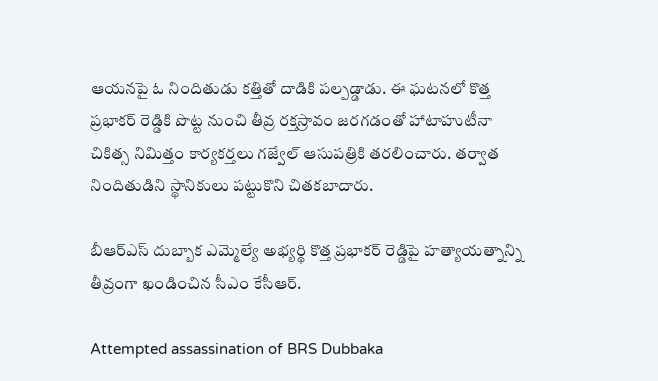ఆయనపై ఓ నిందితుడు కత్తితో దాడికి పల్పడ్డాడు. ఈ ఘటనలో కొత్త ప్రభాకర్ రెడ్డికి పొట్ట నుంచి తీవ్ర రక్తస్రావం జరగడంతో హాటాహుటీనా చికిత్స నిమిత్తం కార్యకర్తలు గజ్వేల్ ఆసుపత్రికి తరలించారు. తర్వాత నిందితుడిని స్థానికులు పట్టుకొని చితకబాదారు.

బీఆర్ఎస్ దుబ్బాక ఎమ్మెల్యే అభ్యర్థి కొత్త ప్రభాకర్ రెడ్డిపై హత్యాయత్నాన్ని తీవ్రంగా ఖండించిన సీఎం కేసీఆర్.

Attempted assassination of BRS Dubbaka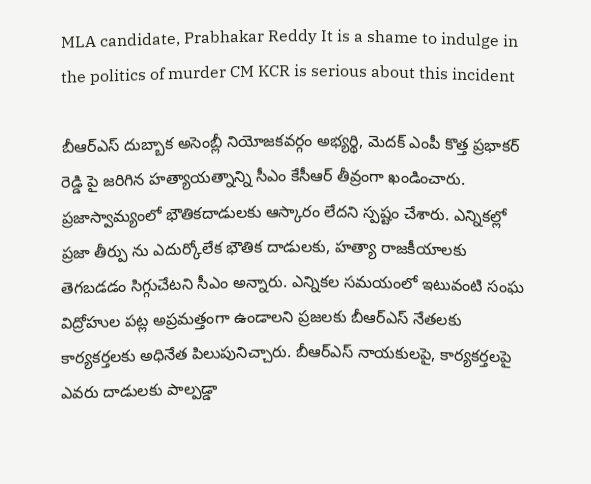MLA candidate, Prabhakar Reddy It is a shame to indulge in the politics of murder CM KCR is serious about this incident

బీఆర్ఎస్ దుబ్బాక అసెంబ్లీ నియోజకవర్గం అభ్యర్థి, మెదక్ ఎంపీ కొత్త ప్రభాకర్ రెడ్డి పై జరిగిన హత్యాయత్నాన్ని సీఎం కేసీఆర్ తీవ్రంగా ఖండించారు. ప్రజాస్వామ్యంలో భౌతికదాడులకు ఆస్కారం లేదని స్పష్టం చేశారు. ఎన్నికల్లో ప్రజా తీర్పు ను ఎదుర్కోలేక భౌతిక దాడులకు, హత్యా రాజకీయాలకు తెగబడడం సిగ్గుచేటని సీఎం అన్నారు. ఎన్నికల సమయంలో ఇటువంటి సంఘ విద్రోహుల పట్ల అప్రమత్తంగా ఉండాలని ప్రజలకు బీఆర్ఎస్ నేతలకు కార్యకర్తలకు అధినేత పిలుపునిచ్చారు. బీఆర్ఎస్ నాయకులపై, కార్యకర్తలపై ఎవరు దాడులకు పాల్పడ్డా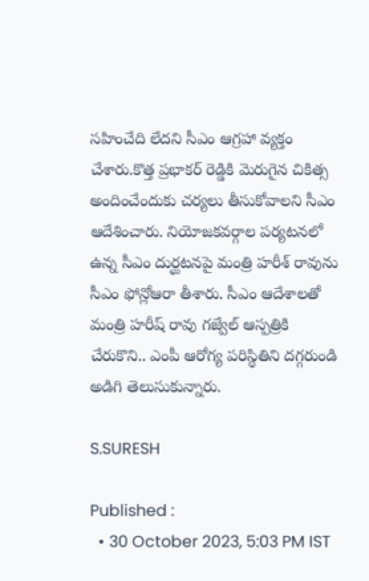సహించేది లేదని సీఎం ఆగ్రహా వ్యక్తం చేశారు.కొత్త ప్రభాకర్ రెడ్డికి మెరుగైన చికిత్స అందించేందుకు చర్యలు తీసుకోవాలని సీఎం ఆదేశించారు. నియోజకవర్గాల పర్యటనలో ఉన్న సీఎం దుర్ఘటనపై మంత్రి హరీశ్ రావును సీఎం ఫోన్లోఆరా తీశారు. సీఎం ఆదేశాలతో మంత్రి హరీష్ రావు గజ్వేల్ ఆస్పత్రికి చేరుకొని.. ఎంపీ ఆరోగ్య పరిస్థితిని దగ్గరుండి అడిగి తెలుసుకున్నారు.

S.SURESH

Published :
  • 30 October 2023, 5:03 PM IST